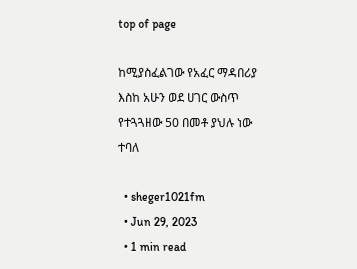top of page

ከሚያስፈልገው የአፈር ማዳበሪያ እስከ አሁን ወደ ሀገር ውስጥ የተጓጓዘው 50 በመቶ ያህሉ ነው ተባለ

  • sheger1021fm
  • Jun 29, 2023
  • 1 min read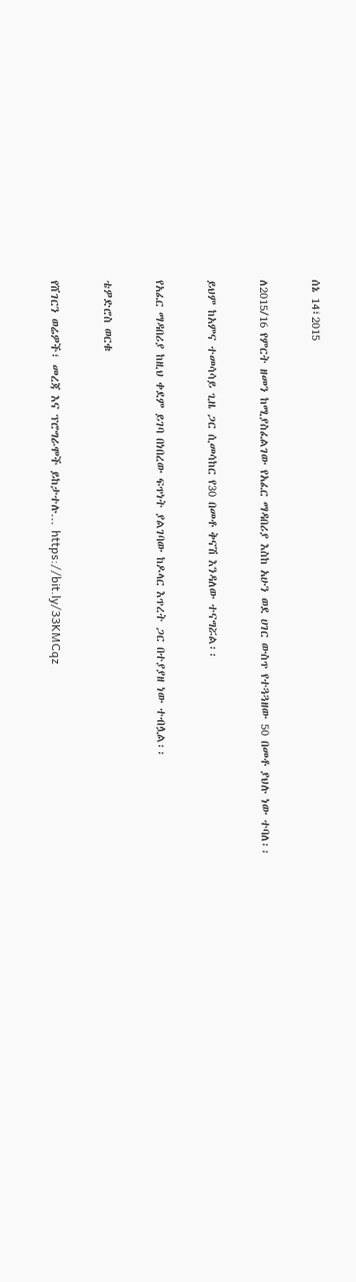ሰኔ 14፣2015


ለ2015/16 የምርት ዘመን ከሚያስፈልገው የአፈር ማዳበሪያ እስከ አሁን ወደ ሀገር ውስጥ የተጓጓዘው 50 በመቶ ያህሉ ነው ተባለ፡፡


ይህም ከአምና ተመሳሳይ ጊዜ ጋር ሲመሳከር የ30 በመቶ ቅናሽ እንዳለው ተናግሯል፡፡


የአፈር ማዳበሪያ ከዚህ ቀደም ይገባ በነበረው ፍጥነት ያልገባው ከዶላር እጥረት ጋር በተያያዘ ነው ተብሏል፡፡


ቴዎድሮስ ወርቁ


የሸገርን ወሬዎች፣ መረጃ እና ፕሮግራሞች ይከታተሉ… https://bit.ly/33KMCqz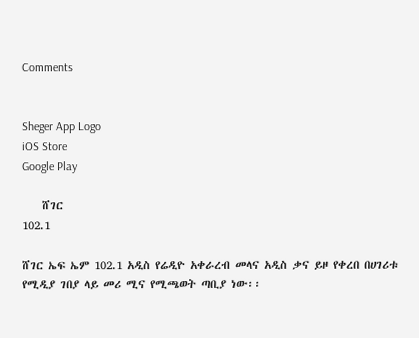Comments


Sheger App Logo
iOS Store
Google Play

    ሸገር
102.1

ሸገር ኤፍ ኤም 102.1 አዲስ የሬዲዮ አቀራረብ መላና አዲስ ቃና ይዞ የቀረበ በሀገሪቱ የሚዲያ ገበያ ላይ መሪ ሚና የሚጫወት ጣቢያ ነው፡፡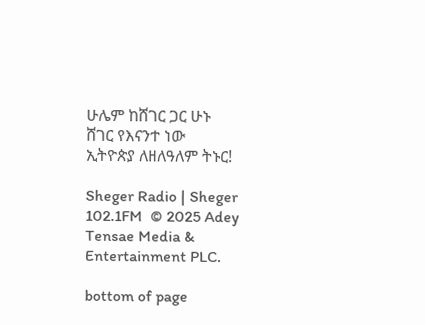ሁሌም ከሸገር ጋር ሁኑ
ሸገር የእናንተ ነው
ኢትዮጵያ ለዘለዓለም ትኑር!

Sheger Radio | Sheger 102.1FM  © 2025 Adey Tensae Media & Entertainment PLC.

bottom of page